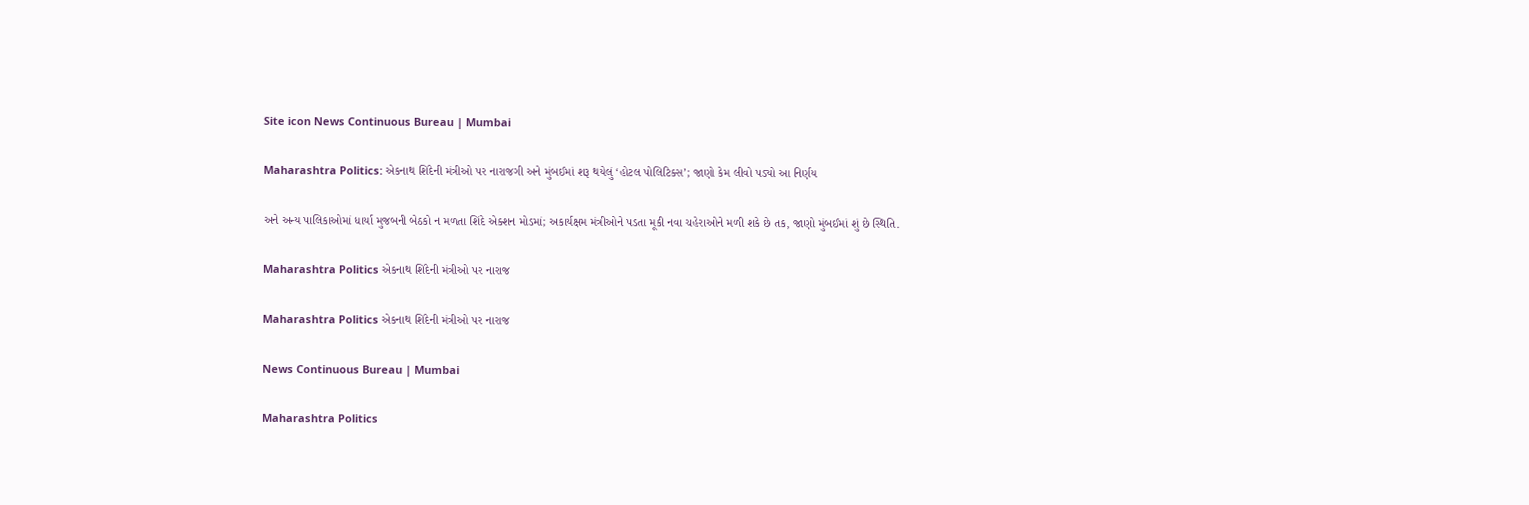Site icon News Continuous Bureau | Mumbai

Maharashtra Politics: એકનાથ શિંદેની મંત્રીઓ પર નારાજગી અને મુંબઈમાં શરૂ થયેલું ‘હોટલ પોલિટિક્સ’; જાણો કેમ લીવો પડ્યો આ નિર્ણય

અને અન્ય પાલિકાઓમાં ધાર્યા મુજબની બેઠકો ન મળતા શિંદે એક્શન મોડમાં; અકાર્યક્ષમ મંત્રીઓને પડતા મૂકી નવા ચહેરાઓને મળી શકે છે તક, જાણો મુંબઈમાં શું છે સ્થિતિ.

Maharashtra Politics એકનાથ શિંદેની મંત્રીઓ પર નારાજ

Maharashtra Politics એકનાથ શિંદેની મંત્રીઓ પર નારાજ

News Continuous Bureau | Mumbai

Maharashtra Politics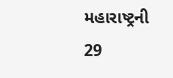મહારાષ્ટ્રની 29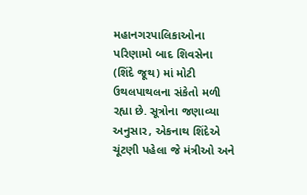મહાનગરપાલિકાઓના પરિણામો બાદ શિવસેના (શિંદે જૂથ) માં મોટી ઉથલપાથલના સંકેતો મળી રહ્યા છે. સૂત્રોના જણાવ્યા અનુસાર, એકનાથ શિંદેએ ચૂંટણી પહેલા જે મંત્રીઓ અને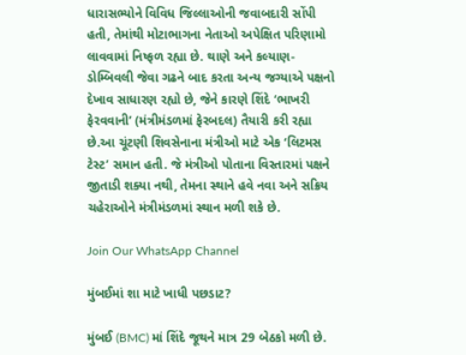ધારાસભ્યોને વિવિધ જિલ્લાઓની જવાબદારી સોંપી હતી, તેમાંથી મોટાભાગના નેતાઓ અપેક્ષિત પરિણામો લાવવામાં નિષ્ફળ રહ્યા છે. થાણે અને કલ્યાણ-ડોમ્બિવલી જેવા ગઢને બાદ કરતા અન્ય જગ્યાએ પક્ષનો દેખાવ સાધારણ રહ્યો છે, જેને કારણે શિંદે ‘ભાખરી ફેરવવાની’ (મંત્રીમંડળમાં ફેરબદલ) તૈયારી કરી રહ્યા છે.આ ચૂંટણી શિવસેનાના મંત્રીઓ માટે એક ‘લિટમસ ટેસ્ટ’ સમાન હતી. જે મંત્રીઓ પોતાના વિસ્તારમાં પક્ષને જીતાડી શક્યા નથી, તેમના સ્થાને હવે નવા અને સક્રિય ચહેરાઓને મંત્રીમંડળમાં સ્થાન મળી શકે છે.

Join Our WhatsApp Channel

મુંબઈમાં શા માટે ખાધી પછડાટ?

મુંબઈ (BMC) માં શિંદે જૂથને માત્ર 29 બેઠકો મળી છે.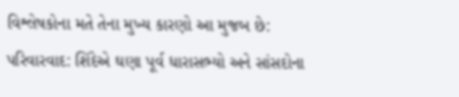વિશ્લેષકોના મતે તેના મુખ્ય કારણો આ મુજબ છે:
પરિવારવાદ: શિંદેએ ઘણા પૂર્વ ધારાસભ્યો અને સાંસદોના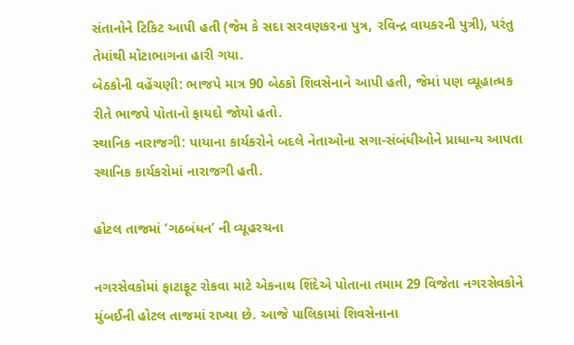સંતાનોને ટિકિટ આપી હતી (જેમ કે સદા સરવણકરના પુત્ર, રવિન્દ્ર વાયકરની પુત્રી), પરંતુ તેમાંથી મોટાભાગના હારી ગયા.
બેઠકોની વહેંચણી: ભાજપે માત્ર 90 બેઠકો શિવસેનાને આપી હતી, જેમાં પણ વ્યૂહાત્મક રીતે ભાજપે પોતાનો ફાયદો જોયો હતો.
સ્થાનિક નારાજગી: પાયાના કાર્યકરોને બદલે નેતાઓના સગા-સંબંધીઓને પ્રાધાન્ય આપતા સ્થાનિક કાર્યકરોમાં નારાજગી હતી.

હોટલ તાજમાં ‘ગઠબંધન’ ની વ્યૂહરચના

નગરસેવકોમાં ફાટાફૂટ રોકવા માટે એકનાથ શિંદેએ પોતાના તમામ 29 વિજેતા નગરસેવકોને મુંબઈની હોટલ તાજમાં રાખ્યા છે. આજે પાલિકામાં શિવસેનાના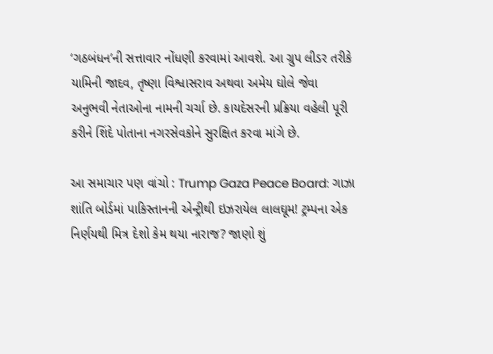‘ગઠબંધન’ની સત્તાવાર નોંધણી કરવામાં આવશે. આ ગ્રુપ લીડર તરીકે યામિની જાદવ, તૃષ્ણા વિશ્વાસરાવ અથવા અમેય ઘોલે જેવા અનુભવી નેતાઓના નામની ચર્ચા છે. કાયદેસરની પ્રક્રિયા વહેલી પૂરી કરીને શિંદે પોતાના નગરસેવકોને સુરક્ષિત કરવા માંગે છે.

આ સમાચાર પણ વાંચો : Trump Gaza Peace Board: ગાઝા શાંતિ બોર્ડમાં પાકિસ્તાનની એન્ટ્રીથી ઇઝરાયેલ લાલઘૂમ! ટ્રમ્પના એક નિર્ણયથી મિત્ર દેશો કેમ થયા નારાજ? જાણો શું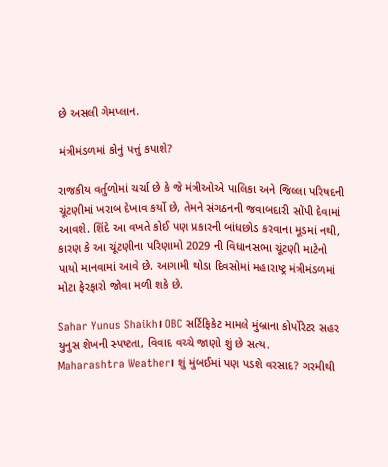છે અસલી ગેમપ્લાન.

મંત્રીમંડળમાં કોનું પત્તું કપાશે?

રાજકીય વર્તુળોમાં ચર્ચા છે કે જે મંત્રીઓએ પાલિકા અને જિલ્લા પરિષદની ચૂંટણીમાં ખરાબ દેખાવ કર્યો છે, તેમને સંગઠનની જવાબદારી સોંપી દેવામાં આવશે. શિંદે આ વખતે કોઈ પણ પ્રકારની બાંધછોડ કરવાના મૂડમાં નથી, કારણ કે આ ચૂંટણીના પરિણામો 2029 ની વિધાનસભા ચૂંટણી માટેનો પાયો માનવામાં આવે છે. આગામી થોડા દિવસોમાં મહારાષ્ટ્ર મંત્રીમંડળમાં મોટા ફેરફારો જોવા મળી શકે છે.

Sahar Yunus Shaikh। OBC સર્ટિફિકેટ મામલે મુંબ્રાના કોર્પોરેટર સહર યુનુસ શેખની સ્પષ્ટતા, વિવાદ વચ્ચે જાણો શું છે સત્ય.
Maharashtra Weather। શું મુંબઈમાં પણ પડશે વરસાદ? ગરમીથી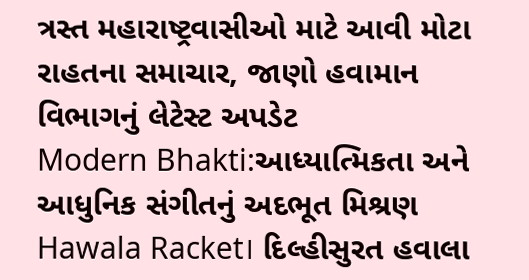ત્રસ્ત મહારાષ્ટ્રવાસીઓ માટે આવી મોટા રાહતના સમાચાર, જાણો હવામાન વિભાગનું લેટેસ્ટ અપડેટ
Modern Bhakti:આધ્યાત્મિકતા અને આધુનિક સંગીતનું અદભૂત મિશ્રણ
Hawala Racket। દિલ્હીસુરત હવાલા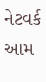નેટવર્ક આમ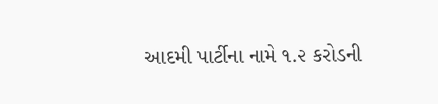આદમી પાર્ટીના નામે ૧.૨ કરોડની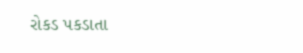રોકડ પકડાતા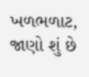ખળભળાટ, જાણો શું છે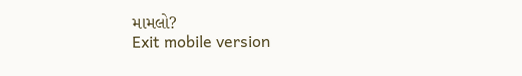મામલો?
Exit mobile version